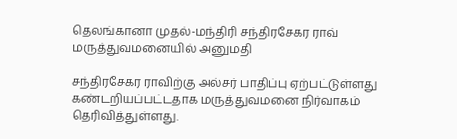தெலங்கானா முதல்-மந்திரி சந்திரசேகர ராவ் மருத்துவமனையில் அனுமதி

சந்திரசேகர ராவிற்கு அல்சர் பாதிப்பு ஏற்பட்டுள்ளது கண்டறியப்பட்டதாக மருத்துவமனை நிர்வாகம் தெரிவித்துள்ளது.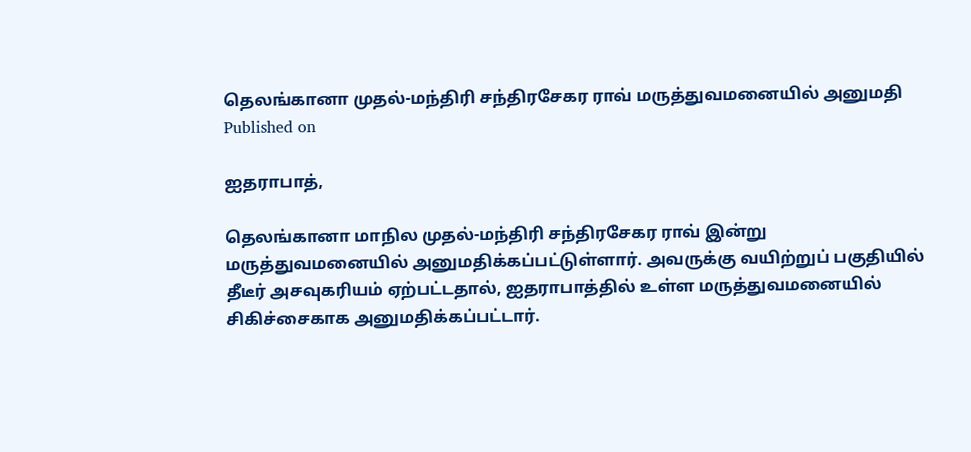தெலங்கானா முதல்-மந்திரி சந்திரசேகர ராவ் மருத்துவமனையில் அனுமதி
Published on

ஐதராபாத்,

தெலங்கானா மாநில முதல்-மந்திரி சந்திரசேகர ராவ் இன்று மருத்துவமனையில் அனுமதிக்கப்பட்டுள்ளார். அவருக்கு வயிற்றுப் பகுதியில் தீடீர் அசவுகரியம் ஏற்பட்டதால், ஐதராபாத்தில் உள்ள மருத்துவமனையில் சிகிச்சைகாக அனுமதிக்கப்பட்டார்.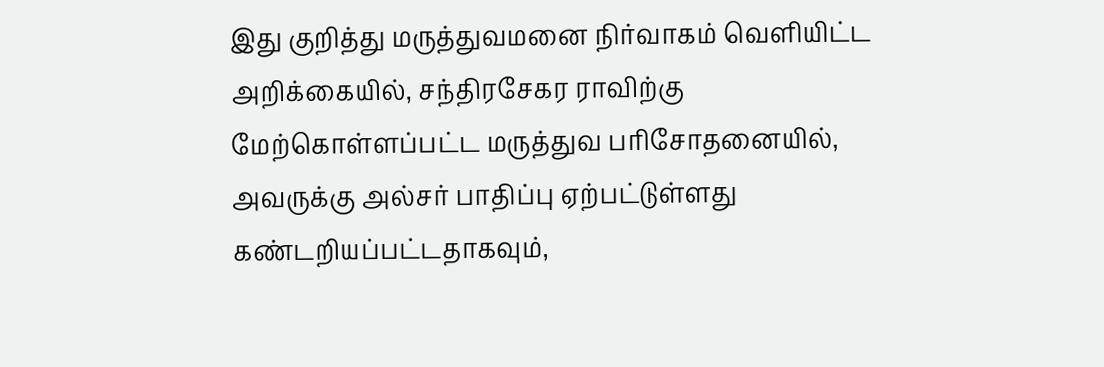இது குறித்து மருத்துவமனை நிர்வாகம் வெளியிட்ட அறிக்கையில், சந்திரசேகர ராவிற்கு மேற்கொள்ளப்பட்ட மருத்துவ பரிசோதனையில், அவருக்கு அல்சர் பாதிப்பு ஏற்பட்டுள்ளது கண்டறியப்பட்டதாகவும்,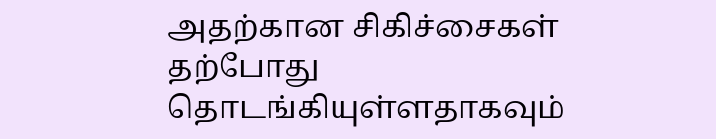அதற்கான சிகிச்சைகள் தற்போது தொடங்கியுள்ளதாகவும்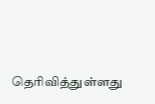தெரிவித்துள்ளது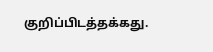குறிப்பிடத்தக்கது.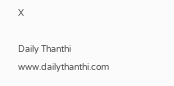X

Daily Thanthi
www.dailythanthi.com